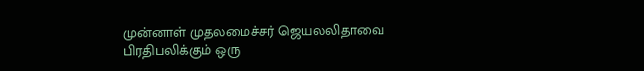முன்னாள் முதலமைச்சர் ஜெயலலிதாவை பிரதிபலிக்கும் ஒரு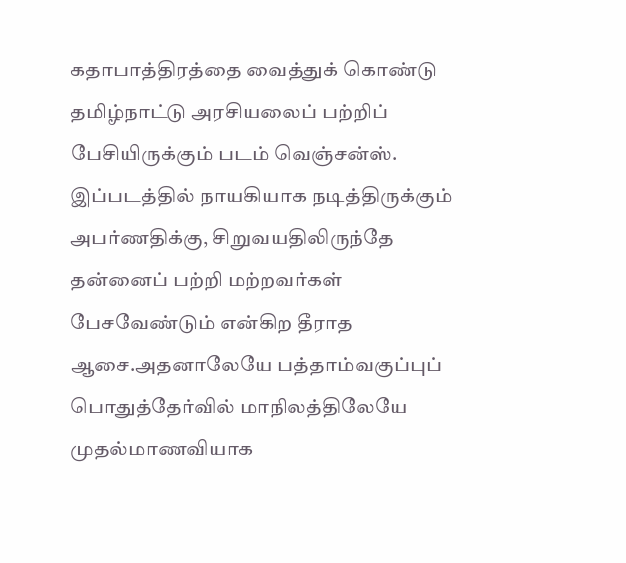கதாபாத்திரத்தை வைத்துக் கொண்டு தமிழ்நாட்டு அரசியலைப் பற்றிப் பேசியிருக்கும் படம் வெஞ்சன்ஸ்.
இப்படத்தில் நாயகியாக நடித்திருக்கும் அபர்ணதிக்கு, சிறுவயதிலிருந்தே தன்னைப் பற்றி மற்றவர்கள் பேசவேண்டும் என்கிற தீராத ஆசை.அதனாலேயே பத்தாம்வகுப்புப் பொதுத்தேர்வில் மாநிலத்திலேயே முதல்மாணவியாக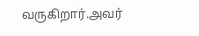வருகிறார்.அவர்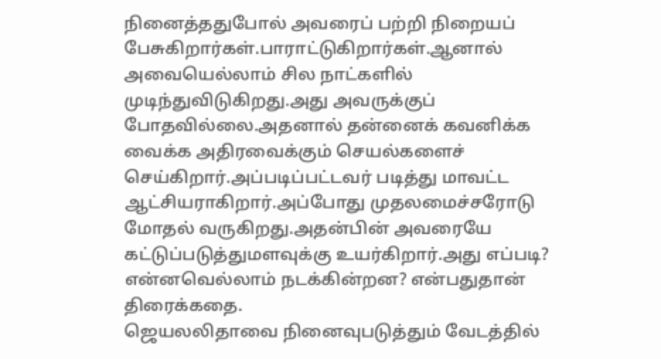நினைத்ததுபோல் அவரைப் பற்றி நிறையப் பேசுகிறார்கள்.பாராட்டுகிறார்கள்.ஆனால் அவையெல்லாம் சில நாட்களில் முடிந்துவிடுகிறது.அது அவருக்குப் போதவில்லை.அதனால் தன்னைக் கவனிக்க வைக்க அதிரவைக்கும் செயல்களைச் செய்கிறார்.அப்படிப்பட்டவர் படித்து மாவட்ட ஆட்சியராகிறார்.அப்போது முதலமைச்சரோடு மோதல் வருகிறது.அதன்பின் அவரையே கட்டுப்படுத்துமளவுக்கு உயர்கிறார்.அது எப்படி? என்னவெல்லாம் நடக்கின்றன? என்பதுதான் திரைக்கதை.
ஜெயலலிதாவை நினைவுபடுத்தும் வேடத்தில்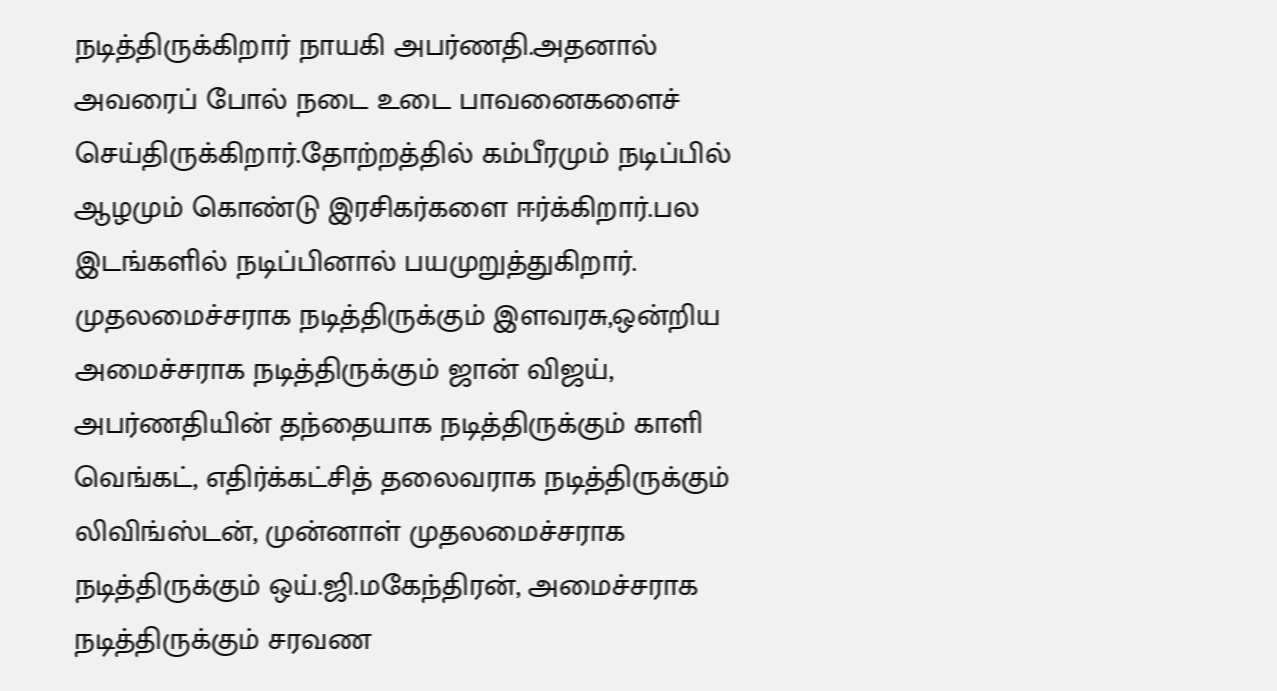நடித்திருக்கிறார் நாயகி அபர்ணதி.அதனால் அவரைப் போல் நடை உடை பாவனைகளைச் செய்திருக்கிறார்.தோற்றத்தில் கம்பீரமும் நடிப்பில் ஆழமும் கொண்டு இரசிகர்களை ஈர்க்கிறார்.பல இடங்களில் நடிப்பினால் பயமுறுத்துகிறார்.
முதலமைச்சராக நடித்திருக்கும் இளவரசு,ஒன்றிய அமைச்சராக நடித்திருக்கும் ஜான் விஜய், அபர்ணதியின் தந்தையாக நடித்திருக்கும் காளி வெங்கட், எதிர்க்கட்சித் தலைவராக நடித்திருக்கும் லிவிங்ஸ்டன், முன்னாள் முதலமைச்சராக நடித்திருக்கும் ஒய்.ஜி.மகேந்திரன், அமைச்சராக நடித்திருக்கும் சரவண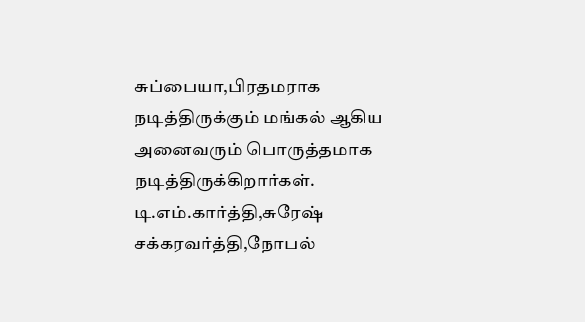சுப்பையா,பிரதமராக நடித்திருக்கும் மங்கல் ஆகிய அனைவரும் பொருத்தமாக நடித்திருக்கிறார்கள்.
டி.எம்.கார்த்தி,சுரேஷ் சக்கரவர்த்தி,நோபல்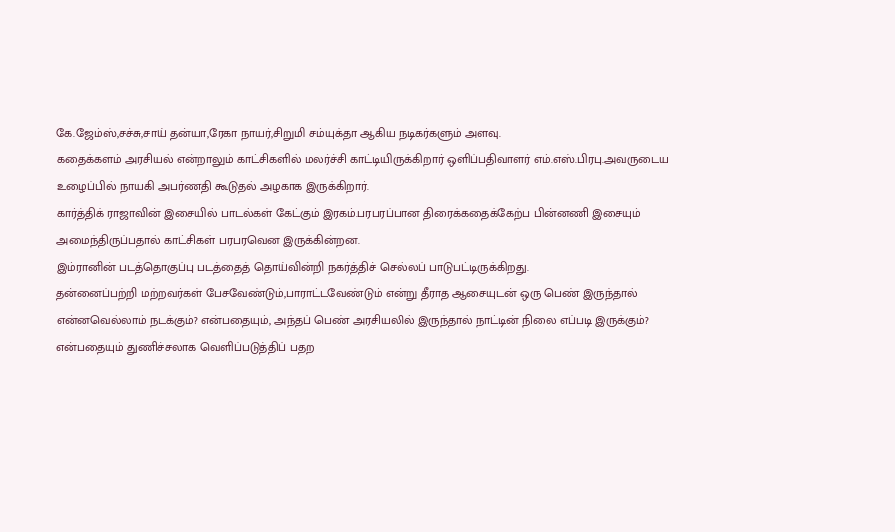கே.ஜேம்ஸ்,சச்சு,சாய் தன்யா,ரேகா நாயர்,சிறுமி சம்யுக்தா ஆகிய நடிகர்களும் அளவு.
கதைக்களம் அரசியல் என்றாலும் காட்சிகளில் மலர்ச்சி காட்டியிருக்கிறார் ஒளிப்பதிவாளர் எம்.எஸ்.பிரபு.அவருடைய உழைப்பில் நாயகி அபர்ணதி கூடுதல் அழகாக இருக்கிறார்.
கார்த்திக் ராஜாவின் இசையில் பாடல்கள் கேட்கும் இரகம்.பரபரப்பான திரைக்கதைக்கேற்ப பின்னணி இசையும் அமைந்திருப்பதால் காட்சிகள் பரபரவென இருக்கின்றன.
இம்ரானின் படத்தொகுப்பு படத்தைத் தொய்வின்றி நகர்த்திச் செல்லப் பாடுபட்டிருக்கிறது.
தன்னைப்பற்றி மற்றவர்கள் பேசவேண்டும்,பாராட்டவேண்டும் என்று தீராத ஆசையுடன் ஒரு பெண் இருந்தால் என்னவெல்லாம் நடக்கும்? என்பதையும், அந்தப் பெண் அரசியலில் இருந்தால் நாட்டின் நிலை எப்படி இருக்கும்? என்பதையும் துணிச்சலாக வெளிப்படுத்திப் பதற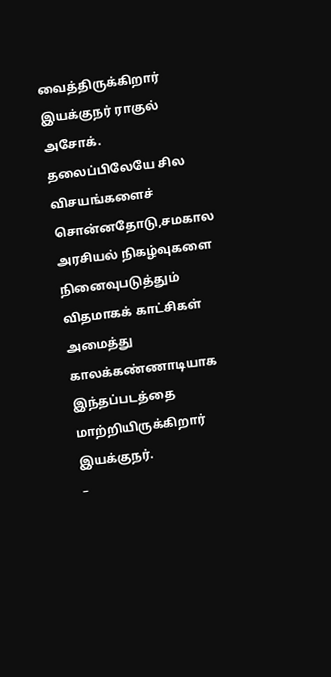வைத்திருக்கிறார் இயக்குநர் ராகுல் அசோக்.
தலைப்பிலேயே சில விசயங்களைச் சொன்னதோடு,சமகால அரசியல் நிகழ்வுகளை நினைவுபடுத்தும் விதமாகக் காட்சிகள் அமைத்து காலக்கண்ணாடியாக இந்தப்படத்தை மாற்றியிருக்கிறார் இயக்குநர்.
–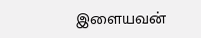இளையவன்